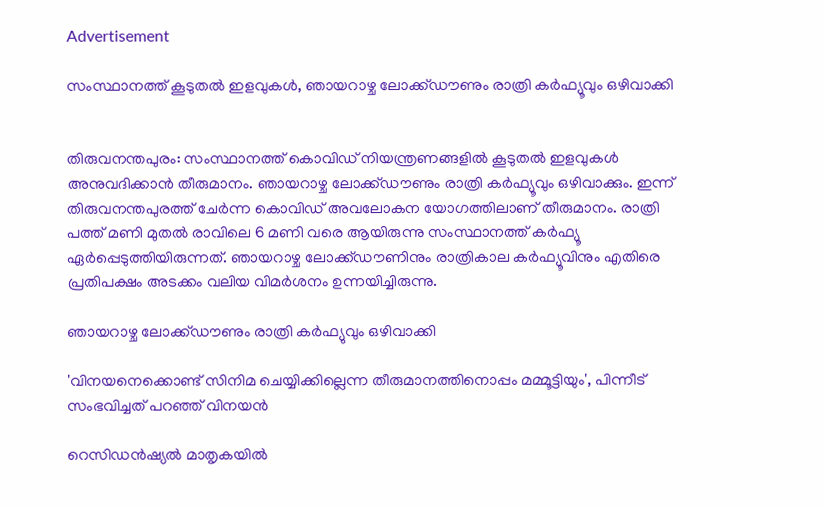Advertisement

സംസ്ഥാനത്ത് കൂടുതൽ ഇളവുകൾ, ഞായറാഴ്ച ലോക്ക്ഡൗണും രാത്രി കര്‍ഫ്യൂവും ഒഴിവാക്കി


തിരുവനന്തപുരം: സംസ്ഥാനത്ത് കൊവിഡ് നിയന്ത്രണങ്ങളില്‍ കൂടുതല്‍ ഇളവുകള്‍ അനുവദിക്കാന്‍ തീരുമാനം. ഞായറാഴ്ച ലോക്ക്ഡൗണും രാത്രി കര്‍ഫ്യൂവും ഒഴിവാക്കും. ഇന്ന് തിരുവനന്തപുരത്ത് ചേര്‍ന്ന കൊവിഡ് അവലോകന യോഗത്തിലാണ് തീരുമാനം. രാത്രി പത്ത് മണി മുതല്‍ രാവിലെ 6 മണി വരെ ആയിരുന്നു സംസ്ഥാനത്ത് കര്‍ഫ്യൂ ഏര്‍പ്പെടുത്തിയിരുന്നത്. ഞായറാഴ്ച ലോക്ക്ഡൗണിനും രാത്രികാല കര്‍ഫ്യൂവിനും എതിരെ പ്രതിപക്ഷം അടക്കം വലിയ വിമര്‍ശനം ഉന്നയിച്ചിരുന്നു.

ഞായറാഴ്ച ലോക്ക്ഡൗണും രാത്രി കർഫ്യുവും ഒഴിവാക്കി

'വിനയനെക്കൊണ്ട് സിനിമ ചെയ്യിക്കില്ലെന്ന തീരുമാനത്തിനൊപ്പം മമ്മൂട്ടിയും', പിന്നീട് സംഭവിച്ചത് പറഞ്ഞ് വിനയൻ

റെസിഡന്‍ഷ്യല്‍ മാതൃകയില്‍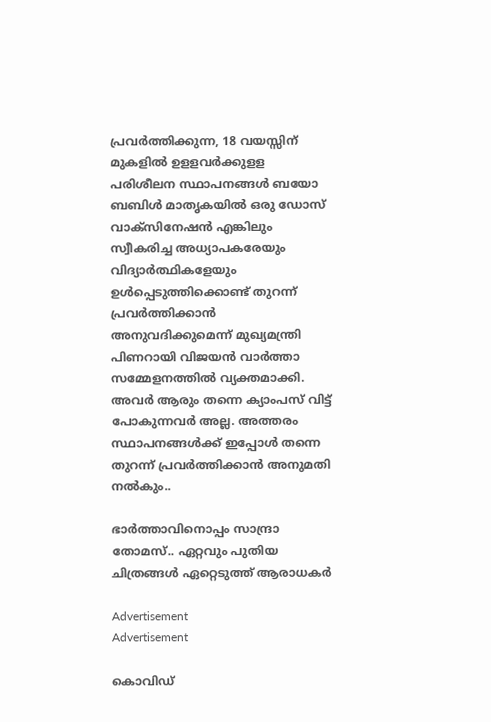പ്രവര്‍ത്തിക്കുന്ന, 18 വയസ്സിന് മുകളില്‍ ഉളളവര്‍ക്കുളള പരിശീലന സ്ഥാപനങ്ങള്‍ ബയോ ബബിള്‍ മാതൃകയില്‍ ഒരു ഡോസ് വാക്‌സിനേഷന്‍ എങ്കിലും സ്വീകരിച്ച അധ്യാപകരേയും വിദ്യാര്‍ത്ഥികളേയും ഉള്‍പ്പെടുത്തിക്കൊണ്ട് തുറന്ന് പ്രവര്‍ത്തിക്കാന്‍ അനുവദിക്കുമെന്ന് മുഖ്യമന്ത്രി പിണറായി വിജയന്‍ വാര്‍ത്താ സമ്മേളനത്തില്‍ വ്യക്തമാക്കി. അവര്‍ ആരും തന്നെ ക്യാംപസ് വിട്ട് പോകുന്നവര്‍ അല്ല. അത്തരം സ്ഥാപനങ്ങള്‍ക്ക് ഇപ്പോള്‍ തന്നെ തുറന്ന് പ്രവര്‍ത്തിക്കാന്‍ അനുമതി നല്‍കും..

ഭാർത്താവിനൊപ്പം സാന്ദ്രാ തോമസ്.. ഏറ്റവും പുതിയ ചിത്രങ്ങൾ ഏറ്റെടുത്ത് ആരാധകർ

Advertisement
Advertisement

കൊവിഡ്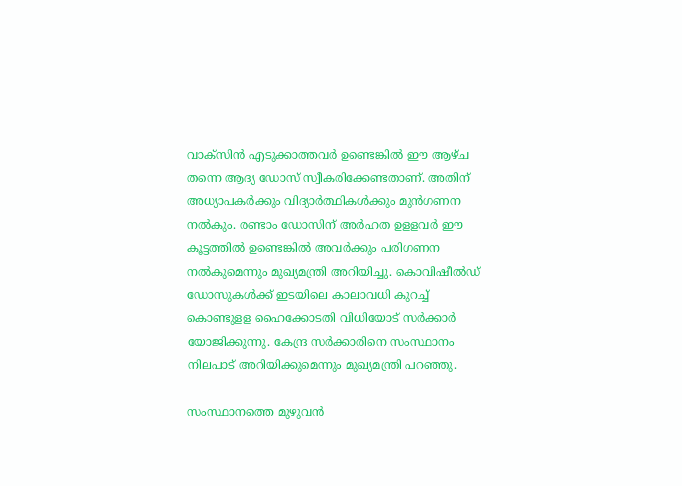വാക്‌സിന്‍ എടുക്കാത്തവര്‍ ഉണ്ടെങ്കില്‍ ഈ ആഴ്ച തന്നെ ആദ്യ ഡോസ് സ്വീകരിക്കേണ്ടതാണ്. അതിന് അധ്യാപകര്‍ക്കും വിദ്യാര്‍ത്ഥികള്‍ക്കും മുന്‍ഗണന നല്‍കും. രണ്ടാം ഡോസിന് അര്‍ഹത ഉളളവര്‍ ഈ കൂട്ടത്തില്‍ ഉണ്ടെങ്കില്‍ അവര്‍ക്കും പരിഗണന നല്‍കുമെന്നും മുഖ്യമന്ത്രി അറിയിച്ചു. കൊവിഷീല്‍ഡ് ഡോസുകള്‍ക്ക് ഇടയിലെ കാലാവധി കുറച്ച് കൊണ്ടുളള ഹൈക്കോടതി വിധിയോട് സര്‍ക്കാര്‍ യോജിക്കുന്നു. കേന്ദ്ര സര്‍ക്കാരിനെ സംസ്ഥാനം നിലപാട് അറിയിക്കുമെന്നും മുഖ്യമന്ത്രി പറഞ്ഞു.

സംസ്ഥാനത്തെ മുഴുവന്‍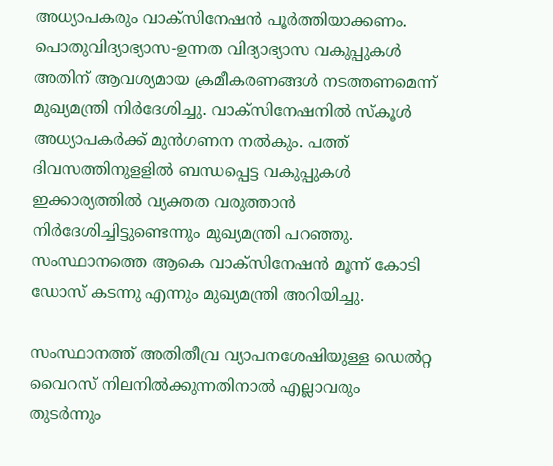അധ്യാപകരും വാക്‌സിനേഷന്‍ പൂര്‍ത്തിയാക്കണം. പൊതുവിദ്യാഭ്യാസ-ഉന്നത വിദ്യാഭ്യാസ വകുപ്പുകള്‍ അതിന് ആവശ്യമായ ക്രമീകരണങ്ങള്‍ നടത്തണമെന്ന് മുഖ്യമന്ത്രി നിര്‍ദേശിച്ചു. വാക്‌സിനേഷനില്‍ സ്‌കൂള്‍ അധ്യാപകര്‍ക്ക് മുന്‍ഗണന നല്‍കും. പത്ത് ദിവസത്തിനുളളില്‍ ബന്ധപ്പെട്ട വകുപ്പുകള്‍ ഇക്കാര്യത്തില്‍ വ്യക്തത വരുത്താന്‍ നിര്‍ദേശിച്ചിട്ടുണ്ടെന്നും മുഖ്യമന്ത്രി പറഞ്ഞു. സംസ്ഥാനത്തെ ആകെ വാക്‌സിനേഷന്‍ മൂന്ന് കോടി ഡോസ് കടന്നു എന്നും മുഖ്യമന്ത്രി അറിയിച്ചു.

സംസ്ഥാനത്ത് അതിതീവ്ര വ്യാപനശേഷിയുള്ള ഡെല്‍റ്റ വൈറസ് നിലനില്‍ക്കുന്നതിനാല്‍ എല്ലാവരും തുടര്‍ന്നും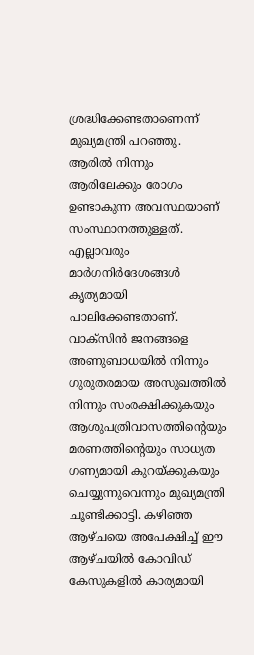ശ്രദ്ധിക്കേണ്ടതാണെന്ന് മുഖ്യമന്ത്രി പറഞ്ഞു. ആരില്‍ നിന്നും ആരിലേക്കും രോഗം ഉണ്ടാകുന്ന അവസ്ഥയാണ് സംസ്ഥാനത്തുള്ളത്. എല്ലാവരും മാര്‍ഗനിര്‍ദേശങ്ങള്‍ കൃത്യമായി പാലിക്കേണ്ടതാണ്. വാക്സിന്‍ ജനങ്ങളെ അണുബാധയില്‍ നിന്നും ഗുരുതരമായ അസുഖത്തില്‍ നിന്നും സംരക്ഷിക്കുകയും ആശുപത്രിവാസത്തിന്‍റെയും മരണത്തിന്‍റെയും സാധ്യത ഗണ്യമായി കുറയ്ക്കുകയും ചെയ്യുന്നുവെന്നും മുഖ്യമന്ത്രി ചൂണ്ടിക്കാട്ടി. കഴിഞ്ഞ ആഴ്ചയെ അപേക്ഷിച്ച് ഈ ആഴ്ചയില്‍ കോവിഡ് കേസുകളില്‍ കാര്യമായി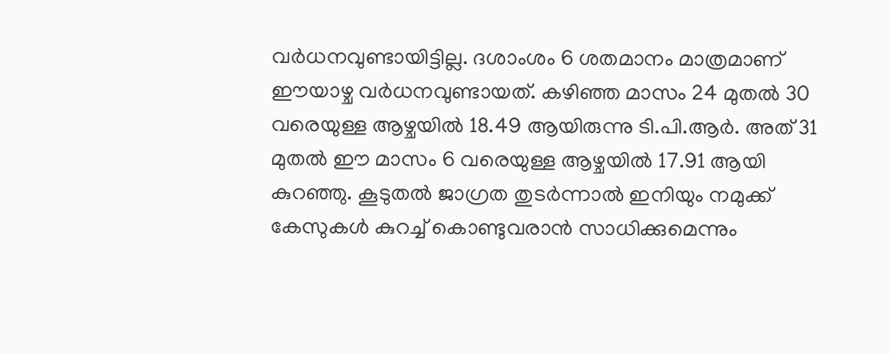വര്‍ധനവുണ്ടായിട്ടില്ല. ദശാംശം 6 ശതമാനം മാത്രമാണ് ഈയാഴ്ച വര്‍ധനവുണ്ടായത്. കഴിഞ്ഞ മാസം 24 മുതല്‍ 30 വരെയുള്ള ആഴ്ചയില്‍ 18.49 ആയിരുന്നു ടി.പി.ആര്‍. അത് 31 മുതല്‍ ഈ മാസം 6 വരെയുള്ള ആഴ്ചയില്‍ 17.91 ആയി കുറഞ്ഞു. കൂടുതല്‍ ജാഗ്രത തുടര്‍ന്നാല്‍ ഇനിയും നമുക്ക് കേസുകള്‍ കുറച്ച് കൊണ്ടുവരാന്‍ സാധിക്കുമെന്നും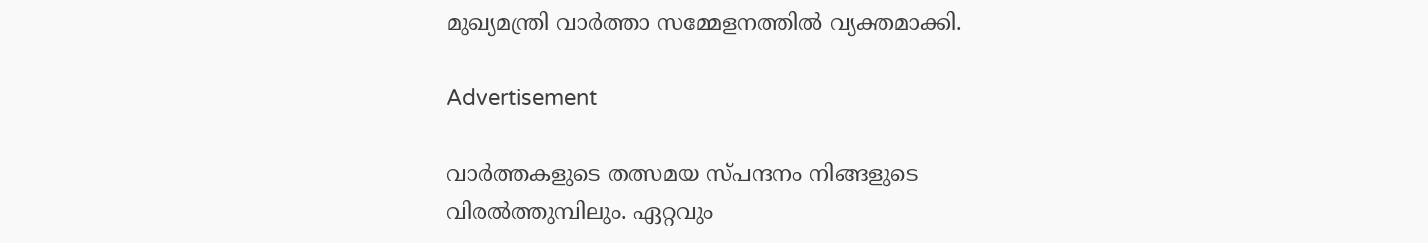മുഖ്യമന്ത്രി വാർത്താ സമ്മേളനത്തിൽ വ്യക്തമാക്കി.

Advertisement

വാര്‍ത്തകളുടെ തത്സമയ സ്പന്ദനം നിങ്ങളുടെ വിരല്‍ത്തുമ്പിലും. ഏറ്റവും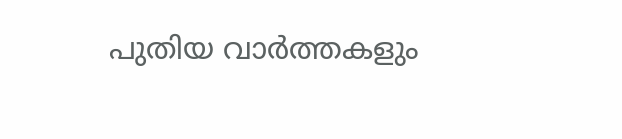പുതിയ വാര്‍ത്തകളും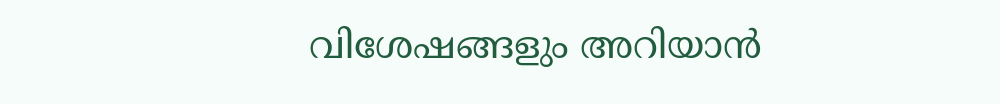വിശേഷങ്ങളും അറിയാന്‍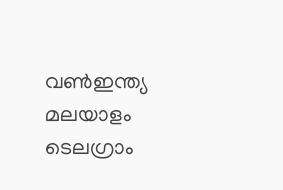വണ്‍ഇന്ത്യ മലയാളം ടെലഗ്രാം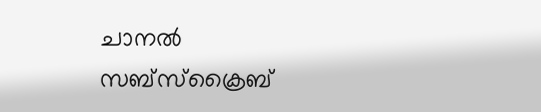ചാനല്‍ സബ്‌സ്‌ക്രൈബ്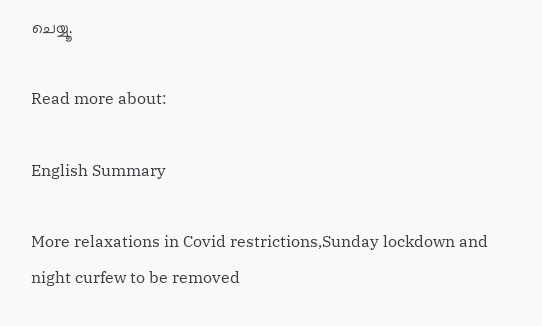ചെയ്യൂ.

Read more about:

English Summary

More relaxations in Covid restrictions,Sunday lockdown and night curfew to be removed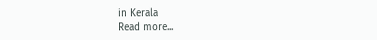in Kerala
Read more...